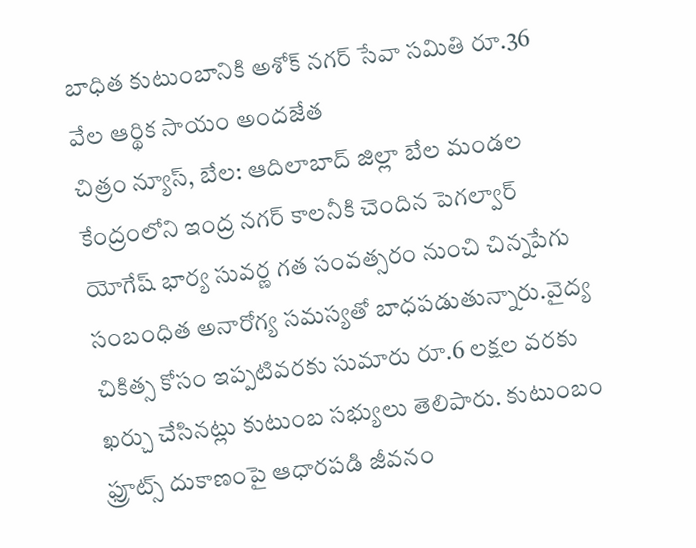బాధిత కుటుంబానికి అశోక్ నగర్ సేవా సమితి రూ.36 వేల ఆర్థిక సాయం అందజేత
చిత్రం న్యూస్, బేల: ఆదిలాబాద్ జిల్లా బేల మండల కేంద్రంలోని ఇంద్ర నగర్ కాలనీకి చెందిన పెగల్వార్ యోగేష్ భార్య సువర్ణ గత సంవత్సరం నుంచి చిన్నపేగు సంబంధిత అనారోగ్య సమస్యతో బాధపడుతున్నారు.వైద్య చికిత్స కోసం ఇప్పటివరకు సుమారు రూ.6 లక్షల వరకు ఖర్చు చేసినట్లు కుటుంబ సభ్యులు తెలిపారు. కుటుంబం ఫ్రూట్స్ దుకాణంపై ఆధారపడి జీవనం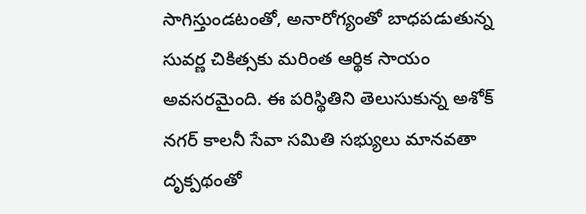సాగిస్తుండటంతో, అనారోగ్యంతో బాధపడుతున్న సువర్ణ చికిత్సకు మరింత ఆర్థిక సాయం అవసరమైంది. ఈ పరిస్థితిని తెలుసుకున్న అశోక్ నగర్ కాలనీ సేవా సమితి సభ్యులు మానవతా దృక్పథంతో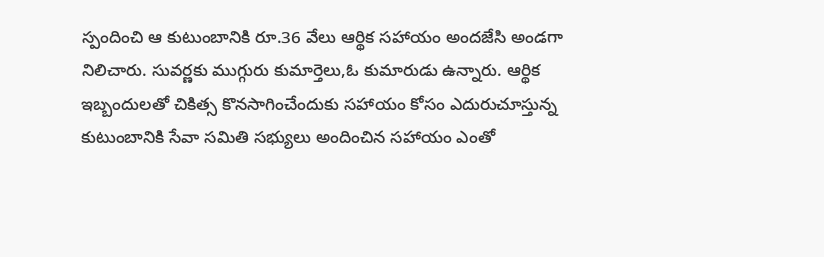స్పందించి ఆ కుటుంబానికి రూ.36 వేలు ఆర్థిక సహాయం అందజేసి అండగా నిలిచారు. సువర్ణకు ముగ్గురు కుమార్తెలు,ఓ కుమారుడు ఉన్నారు. ఆర్థిక ఇబ్బందులతో చికిత్స కొనసాగించేందుకు సహాయం కోసం ఎదురుచూస్తున్న కుటుంబానికి సేవా సమితి సభ్యులు అందించిన సహాయం ఎంతో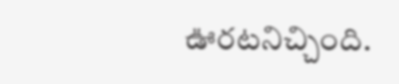ఊరటనిచ్చింది.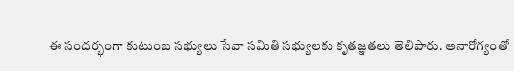ఈ సందర్భంగా కుటుంబ సభ్యులు సేవా సమితి సభ్యులకు కృతజ్ఞతలు తెలిపారు. అనారోగ్యంతో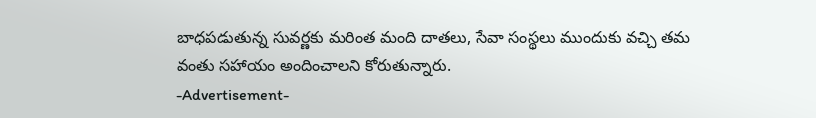బాధపడుతున్న సువర్ణకు మరింత మంది దాతలు, సేవా సంస్థలు ముందుకు వచ్చి తమ వంతు సహాయం అందించాలని కోరుతున్నారు.
-Advertisement-